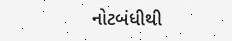નોટબંધીથી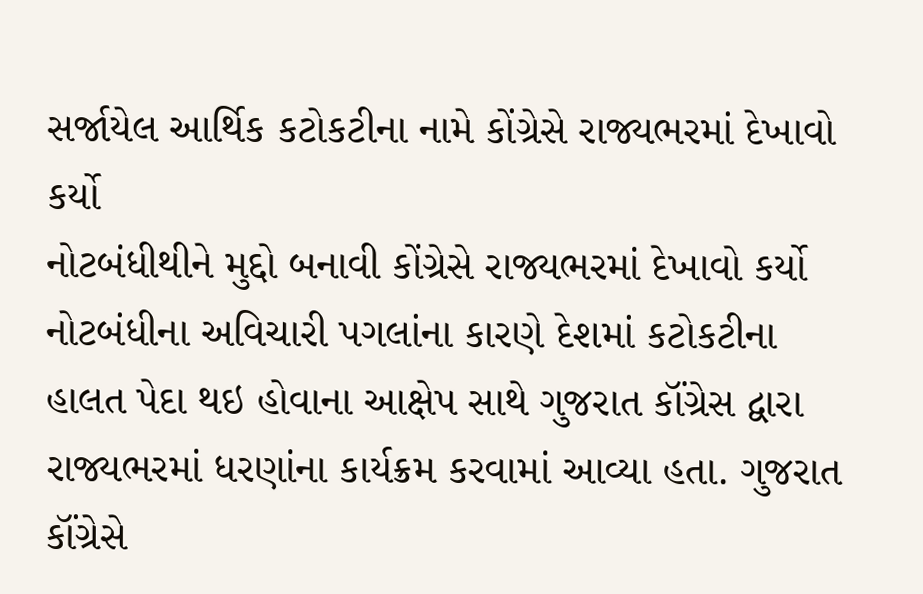સર્જાયેલ આર્થિક કટોકટીના નામે કોંગ્રેસે રાજ્યભરમાં દેખાવો કર્યો
નોટબંધીથીને મુદ્દો બનાવી કોંગ્રેસે રાજ્યભરમાં દેખાવો કર્યો
નોટબંધીના અવિચારી પગલાંના કારણે દેશમાં કટોકટીના હાલત પેદા થઇ હોવાના આક્ષેપ સાથે ગુજરાત કૉંગ્રેસ દ્વારા રાજ્યભરમાં ધરણાંના કાર્યક્રમ કરવામાં આવ્યા હતા. ગુજરાત કૉંગ્રેસે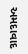અમદાવાદ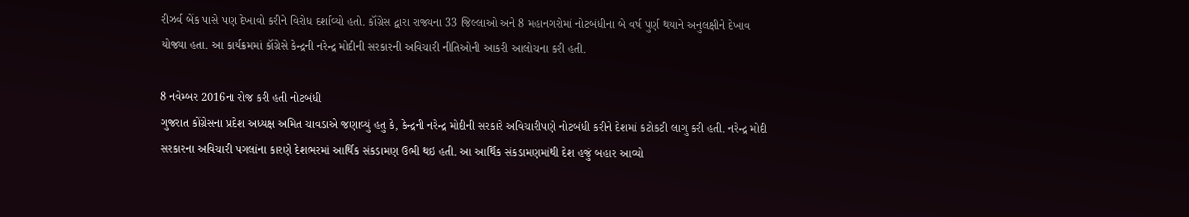રીઝર્વ બેંક પાસે પણ દેખાવો કરીને વિરોધ દર્શાવ્યો હતો. કૉંગ્રેસ દ્વારા રાજ્યના 33 જિલ્લાઓ અને 8 મહાનગરોમાં નોટબંધીના બે વર્ષ પુર્ણ થયાને અનુલક્ષીને દેખાવ યોજ્યા હતા. આ કાર્યક્રમમાં કૉંગ્રેસે કેન્દ્રની નરેન્દ્ર મોદીની સરકારની અવિચારી નીતિઓની આકરી આલોચના કરી હતી.

8 નવેમ્બર 2016ના રોજ કરી હતી નોટબંધી
ગુજરાત કોંગ્રેસના પ્રદેશ અધ્યક્ષ અમિત ચાવડાએ જણાવ્યું હતુ કે, કેન્દ્રની નરેન્દ્ર મોદીની સરકારે અવિચારીપણે નોટબંધી કરીને દેશમાં કટોકટી લાગુ કરી હતી. નરેન્દ્ર મોદી સરકારના અવિચારી પગલાંના કારણે દેશભરમાં આર્થિક સંકડામણ ઉભી થઇ હતી. આ આર્થિક સંકડામણમાંથી દેશ હજું બહાર આવ્યો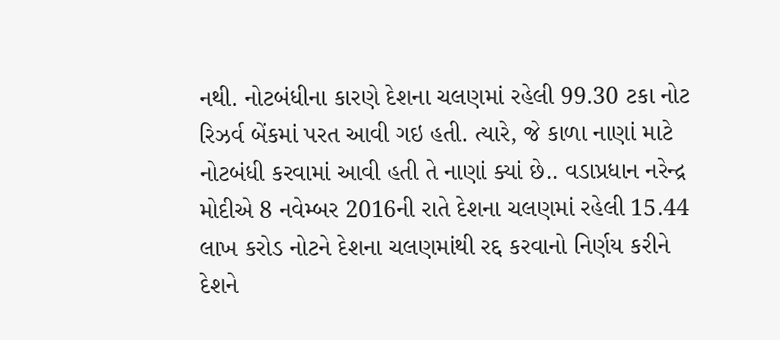નથી. નોટબંધીના કારણે દેશના ચલણમાં રહેલી 99.30 ટકા નોટ રિઝર્વ બેંકમાં પરત આવી ગઇ હતી. ત્યારે, જે કાળા નાણાં માટે નોટબંધી કરવામાં આવી હતી તે નાણાં ક્યાં છે.. વડાપ્રધાન નરેન્દ્ર મોદીએ 8 નવેમ્બર 2016ની રાતે દેશના ચલણમાં રહેલી 15.44 લાખ કરોડ નોટને દેશના ચલણમાંથી રદ્દ કરવાનો નિર્ણય કરીને દેશને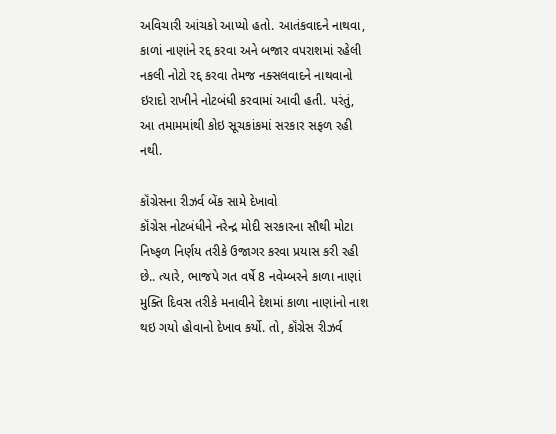અવિચારી આંચકો આપ્યો હતો. આતંકવાદને નાથવા, કાળાં નાણાંને રદ્દ કરવા અને બજાર વપરાશમાં રહેલી નકલી નોટો રદ્દ કરવા તેમજ નક્સલવાદને નાથવાનો ઇરાદો રાખીને નોટબંધી કરવામાં આવી હતી. પરંતું, આ તમામમાંથી કોઇ સૂચકાંકમાં સરકાર સફળ રહી નથી.

કૉંગ્રેસના રીઝર્વ બેંક સામે દેખાવો
કૉંગ્રેસ નોટબંધીને નરેન્દ્ર મોદી સરકારના સૌથી મોટા નિષ્ફળ નિર્ણય તરીકે ઉજાગર કરવા પ્રયાસ કરી રહી છે.. ત્યારે, ભાજપે ગત વર્ષે 8 નવેમ્બરને કાળા નાણાં મુક્તિ દિવસ તરીકે મનાવીને દેશમાં કાળા નાણાંનો નાશ થઇ ગયો હોવાનો દેખાવ કર્યો. તો, કૉંગ્રેસ રીઝર્વ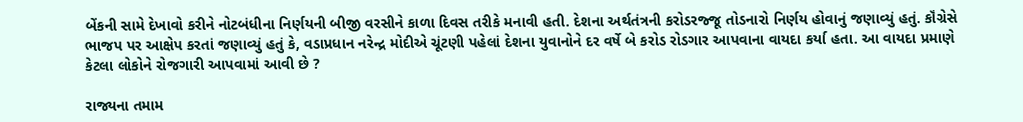બેંકની સામે દેખાવો કરીને નોટબંધીના નિર્ણયની બીજી વરસીને કાળા દિવસ તરીકે મનાવી હતી. દેશના અર્થતંત્રની કરોડરજ્જૂ તોડનારો નિર્ણય હોવાનું જણાવ્યું હતું. કૉંગ્રેસે ભાજપ પર આક્ષેપ કરતાં જણાવ્યું હતું કે, વડાપ્રધાન નરેન્દ્ર મોદીએ ચૂંટણી પહેલાં દેશના યુવાનોને દર વર્ષે બે કરોડ રોડગાર આપવાના વાયદા કર્યા હતા. આ વાયદા પ્રમાણે કેટલા લોકોને રોજગારી આપવામાં આવી છે ?

રાજ્યના તમામ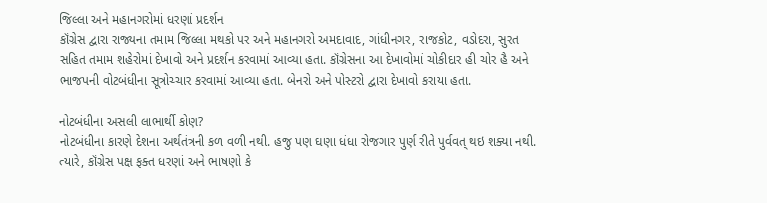જિલ્લા અને મહાનગરોમાં ધરણાં પ્રદર્શન
કૉંગ્રેસ દ્વારા રાજ્યના તમામ જિલ્લા મથકો પર અને મહાનગરો અમદાવાદ, ગાંધીનગર, રાજકોટ, વડોદરા, સુરત સહિત તમામ શહેરોમાં દેખાવો અને પ્રદર્શન કરવામાં આવ્યા હતા. કૉંગ્રેસના આ દેખાવોમાં ચોકીદાર હી ચોર હૈ અને ભાજપની વોટબંધીના સૂત્રોચ્ચાર કરવામાં આવ્યા હતા. બેનરો અને પોસ્ટરો દ્વારા દેખાવો કરાયા હતા.

નોટબંધીના અસલી લાભાર્થી કોણ?
નોટબંધીના કારણે દેશના અર્થતંત્રની કળ વળી નથી. હજુ પણ ઘણા ધંધા રોજગાર પુર્ણ રીતે પુર્વવત્ થઇ શક્યા નથી. ત્યારે, કૉંગ્રેસ પક્ષ ફક્ત ધરણાં અને ભાષણો કે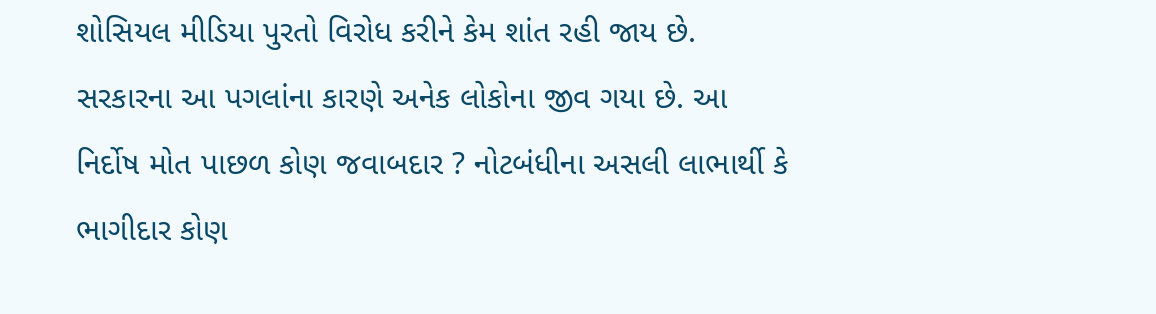શોસિયલ મીડિયા પુરતો વિરોધ કરીને કેમ શાંત રહી જાય છે. સરકારના આ પગલાંના કારણે અનેક લોકોના જીવ ગયા છે. આ નિર્દોષ મોત પાછળ કોણ જવાબદાર ? નોટબંધીના અસલી લાભાર્થી કે ભાગીદાર કોણ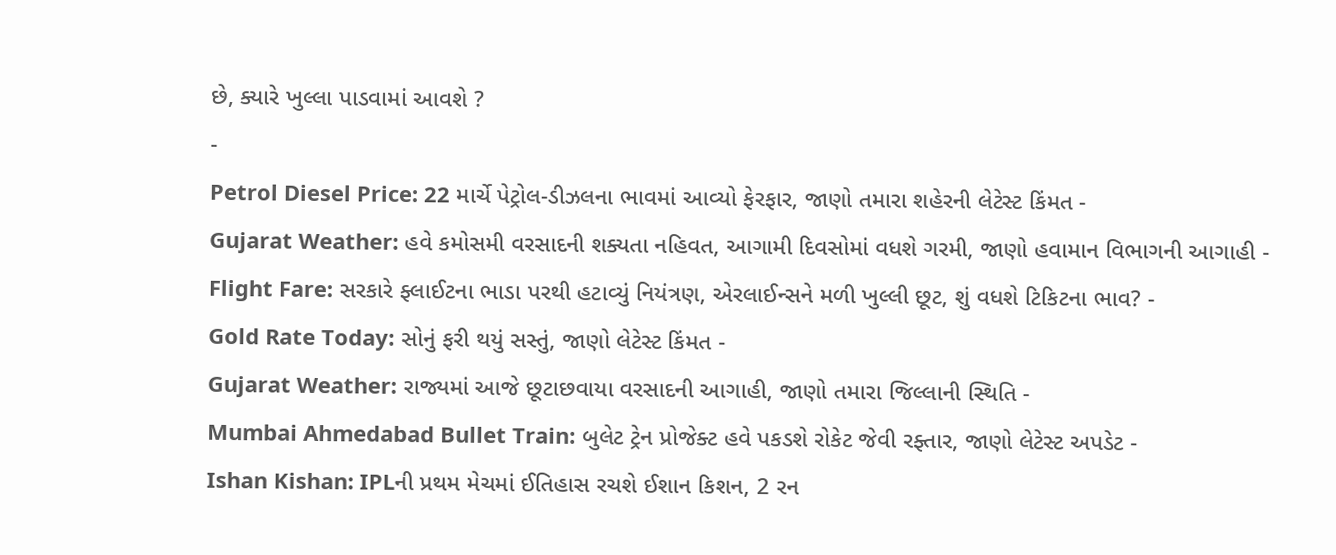છે, ક્યારે ખુલ્લા પાડવામાં આવશે ?
-
Petrol Diesel Price: 22 માર્ચે પેટ્રોલ-ડીઝલના ભાવમાં આવ્યો ફેરફાર, જાણો તમારા શહેરની લેટેસ્ટ કિંમત -
Gujarat Weather: હવે કમોસમી વરસાદની શક્યતા નહિવત, આગામી દિવસોમાં વધશે ગરમી, જાણો હવામાન વિભાગની આગાહી -
Flight Fare: સરકારે ફ્લાઈટના ભાડા પરથી હટાવ્યું નિયંત્રણ, એરલાઈન્સને મળી ખુલ્લી છૂટ, શું વધશે ટિકિટના ભાવ? -
Gold Rate Today: સોનું ફરી થયું સસ્તું, જાણો લેટેસ્ટ કિંમત -
Gujarat Weather: રાજ્યમાં આજે છૂટાછવાયા વરસાદની આગાહી, જાણો તમારા જિલ્લાની સ્થિતિ -
Mumbai Ahmedabad Bullet Train: બુલેટ ટ્રેન પ્રોજેક્ટ હવે પકડશે રોકેટ જેવી રફ્તાર, જાણો લેટેસ્ટ અપડેટ -
Ishan Kishan: IPLની પ્રથમ મેચમાં ઈતિહાસ રચશે ઈશાન કિશન, 2 રન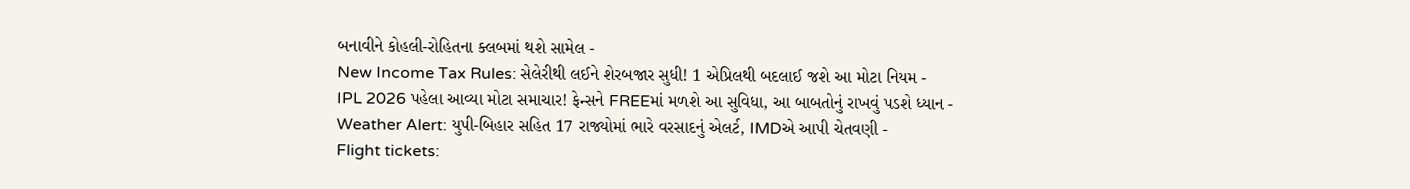બનાવીને કોહલી-રોહિતના ક્લબમાં થશે સામેલ -
New Income Tax Rules: સેલેરીથી લઈને શેરબજાર સુધી! 1 એપ્રિલથી બદલાઈ જશે આ મોટા નિયમ -
IPL 2026 પહેલા આવ્યા મોટા સમાચાર! ફેન્સને FREEમાં મળશે આ સુવિધા, આ બાબતોનું રાખવું પડશે ધ્યાન -
Weather Alert: યુપી-બિહાર સહિત 17 રાજ્યોમાં ભારે વરસાદનું એલર્ટ, IMDએ આપી ચેતવણી -
Flight tickets: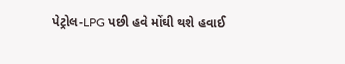પેટ્રોલ-LPG પછી હવે મોંઘી થશે હવાઈ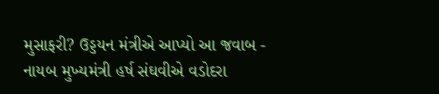મુસાફરી? ઉડ્ડયન મંત્રીએ આપ્યો આ જવાબ -
નાયબ મુખ્યમંત્રી હર્ષ સંઘવીએ વડોદરા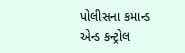પોલીસના કમાન્ડ એન્ડ કન્ટ્રોલ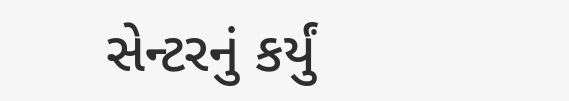સેન્ટરનું કર્યું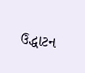ઉદ્ધાટન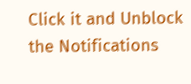Click it and Unblock the Notifications